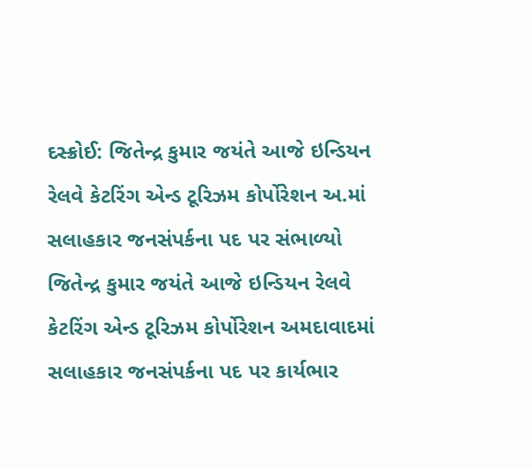દસ્ક્રોઈ: જિતેન્દ્ર કુમાર જયંતે આજે ઇન્ડિયન રેલવે કેટરિંગ એન્ડ ટૂરિઝમ કોર્પોરેશન અ.માં સલાહકાર જનસંપર્કના પદ પર સંભાળ્યો
જિતેન્દ્ર કુમાર જયંતે આજે ઇન્ડિયન રેલવે કેટરિંગ એન્ડ ટૂરિઝમ કોર્પોરેશન અમદાવાદમાં સલાહકાર જનસંપર્કના પદ પર કાર્યભાર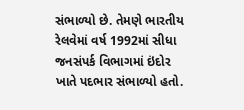સંભાળ્યો છે. તેમણે ભારતીય રેલવેમાં વર્ષ 1992માં સીધા જનસંપર્ક વિભાગમાં ઇંદોર ખાતે પદભાર સંભાળ્યો હતો.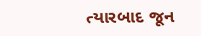ત્યારબાદ જૂન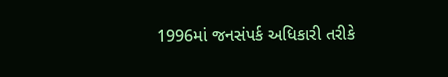1996માં જનસંપર્ક અધિકારી તરીકે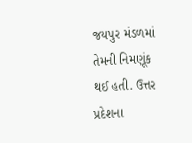જયપુર મંડળમાં તેમની નિમણૂંક થઈ હતી. ઉત્તર પ્રદેશના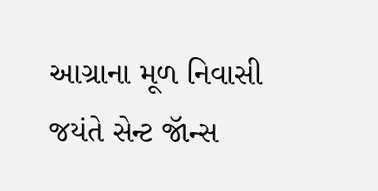આગ્રાના મૂળ નિવાસી જયંતે સેન્ટ જૉન્સ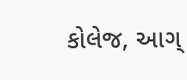કોલેજ, આગ્